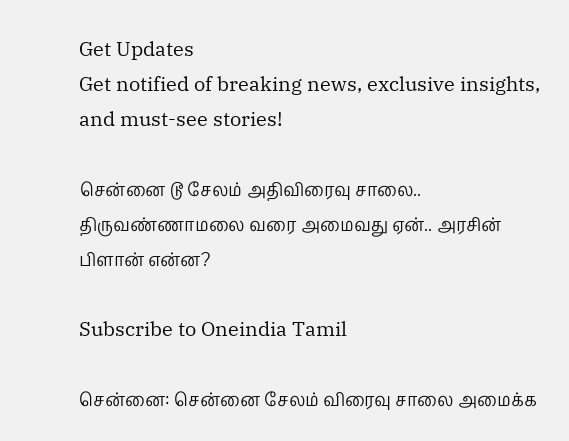Get Updates
Get notified of breaking news, exclusive insights, and must-see stories!

சென்னை டூ சேலம் அதிவிரைவு சாலை.. திருவண்ணாமலை வரை அமைவது ஏன்.. அரசின் பிளான் என்ன?

Subscribe to Oneindia Tamil

சென்னை: சென்னை சேலம் விரைவு சாலை அமைக்க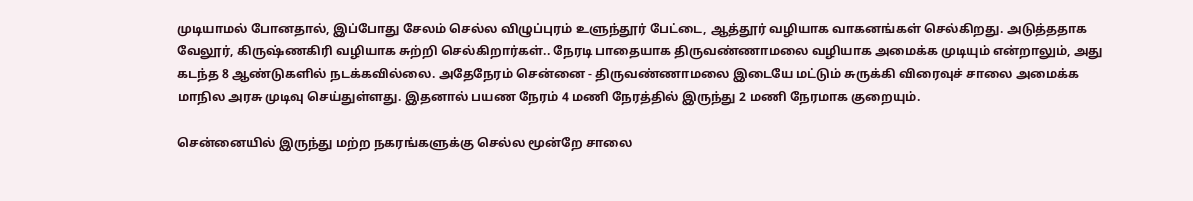முடியாமல் போனதால், இப்போது சேலம் செல்ல விழுப்புரம் உளுந்தூர் பேட்டை, ஆத்தூர் வழியாக வாகனங்கள் செல்கிறது. அடுத்ததாக வேலூர், கிருஷ்ணகிரி வழியாக சுற்றி செல்கிறார்கள்.. நேரடி பாதையாக திருவண்ணாமலை வழியாக அமைக்க முடியும் என்றாலும், அது கடந்த 8 ஆண்டுகளில் நடக்கவில்லை. அதேநேரம் சென்னை - திருவண்ணாமலை இடையே மட்டும் சுருக்கி விரைவுச் சாலை அமைக்க மாநில அரசு முடிவு செய்துள்ளது. இதனால் பயண நேரம் 4 மணி நேரத்தில் இருந்து 2 மணி நேரமாக குறையும்.

சென்னையில் இருந்து மற்ற நகரங்களுக்கு செல்ல மூன்றே சாலை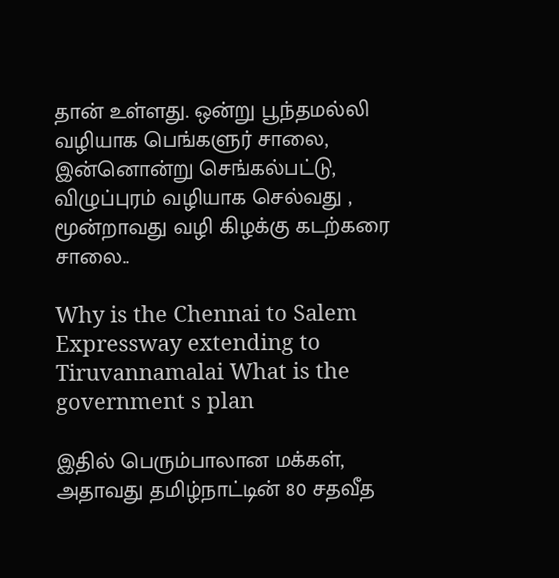தான் உள்ளது. ஒன்று பூந்தமல்லி வழியாக பெங்களுர் சாலை, இன்னொன்று செங்கல்பட்டு, விழுப்புரம் வழியாக செல்வது , மூன்றாவது வழி கிழக்கு கடற்கரை சாலை..

Why is the Chennai to Salem Expressway extending to Tiruvannamalai What is the government s plan

இதில் பெரும்பாலான மக்கள், அதாவது தமிழ்நாட்டின் 80 சதவீத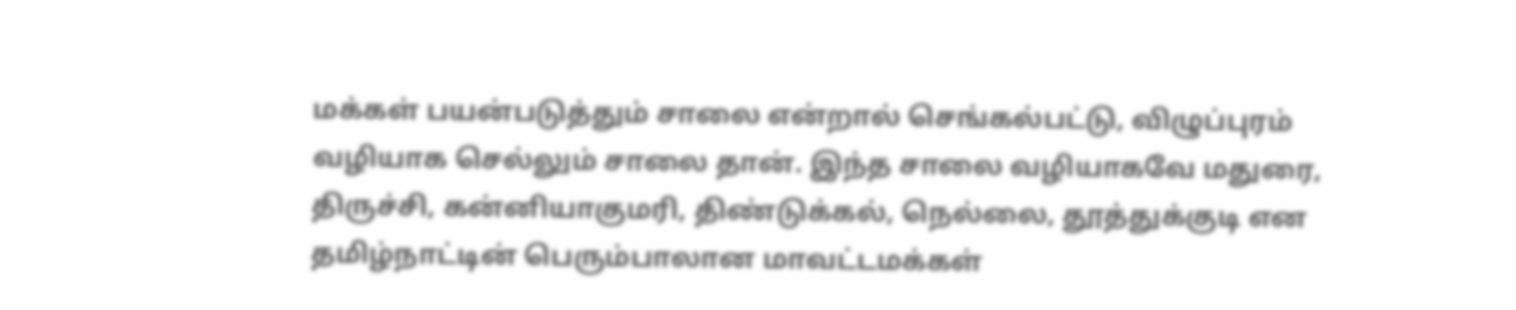மக்கள் பயன்படுத்தும் சாலை என்றால் செங்கல்பட்டு, விழுப்புரம் வழியாக செல்லும் சாலை தான். இந்த சாலை வழியாகவே மதுரை, திருச்சி, கன்னியாகுமரி, திண்டுக்கல், நெல்லை, தூத்துக்குடி என தமிழ்நாட்டின் பெரும்பாலான மாவட்டமக்கள்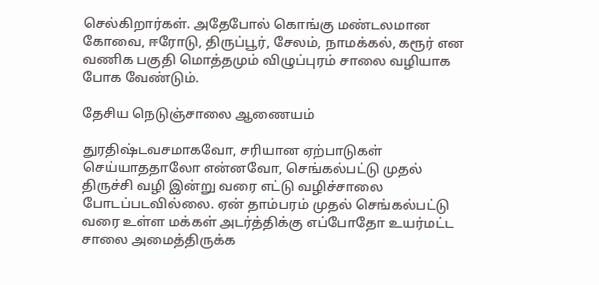செல்கிறார்கள். அதேபோல் கொங்கு மண்டலமான கோவை, ஈரோடு, திருப்பூர், சேலம், நாமக்கல், கரூர் என வணிக பகுதி மொத்தமும் விழுப்புரம் சாலை வழியாக போக வேண்டும்.

தேசிய நெடுஞ்சாலை ஆணையம்

துரதிஷ்டவசமாகவோ, சரியான ஏற்பாடுகள் செய்யாததாலோ என்னவோ, செங்கல்பட்டு முதல் திருச்சி வழி இன்று வரை எட்டு வழிச்சாலை போடப்படவில்லை. ஏன் தாம்பரம் முதல் செங்கல்பட்டு வரை உள்ள மக்கள் அடர்த்திக்கு எப்போதோ உயர்மட்ட சாலை அமைத்திருக்க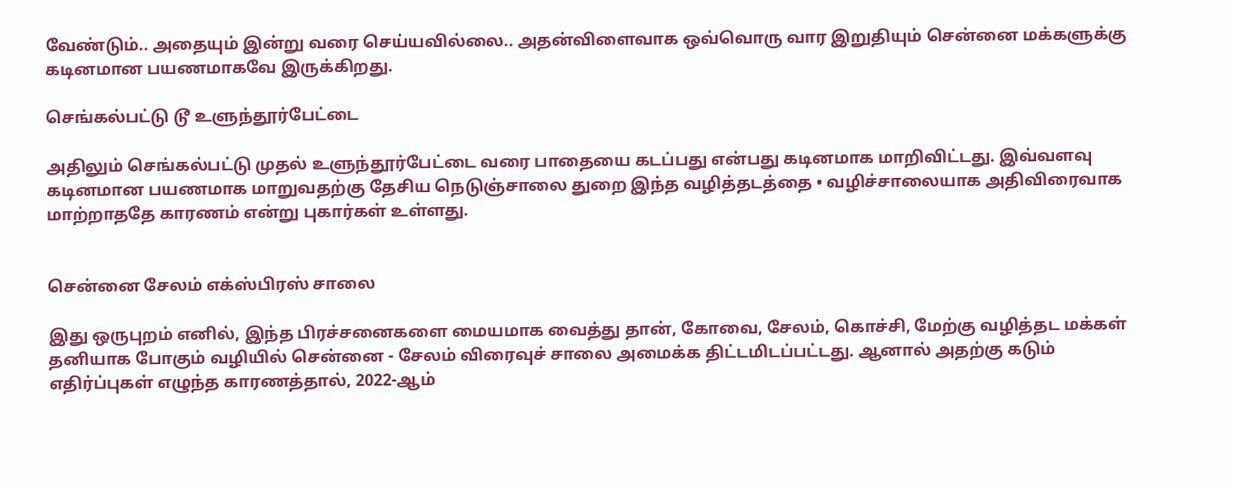வேண்டும்.. அதையும் இன்று வரை செய்யவில்லை.. அதன்விளைவாக ஒவ்வொரு வார இறுதியும் சென்னை மக்களுக்கு கடினமான பயணமாகவே இருக்கிறது.

செங்கல்பட்டு டூ உளுந்தூர்பேட்டை

அதிலும் செங்கல்பட்டு முதல் உளுந்தூர்பேட்டை வரை பாதையை கடப்பது என்பது கடினமாக மாறிவிட்டது. இவ்வளவு கடினமான பயணமாக மாறுவதற்கு தேசிய நெடுஞ்சாலை துறை இந்த வழித்தடத்தை • வழிச்சாலையாக அதிவிரைவாக மாற்றாததே காரணம் என்று புகார்கள் உள்ளது.


சென்னை சேலம் எக்ஸ்பிரஸ் சாலை

இது ஒருபுறம் எனில், இந்த பிரச்சனைகளை மையமாக வைத்து தான், கோவை, சேலம், கொச்சி, மேற்கு வழித்தட மக்கள் தனியாக போகும் வழியில் சென்னை - சேலம் விரைவுச் சாலை அமைக்க திட்டமிடப்பட்டது. ஆனால் அதற்கு கடும் எதிர்ப்புகள் எழுந்த காரணத்தால், 2022-ஆம்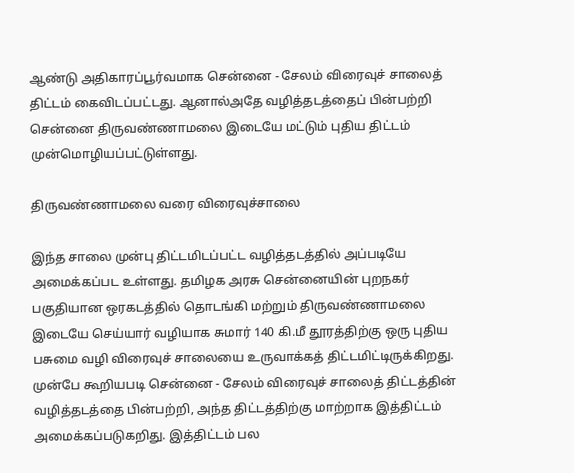ஆண்டு அதிகாரப்பூர்வமாக சென்னை - சேலம் விரைவுச் சாலைத் திட்டம் கைவிடப்பட்டது. ஆனால்அதே வழித்தடத்தைப் பின்பற்றி சென்னை திருவண்ணாமலை இடையே மட்டும் புதிய திட்டம் முன்மொழியப்பட்டுள்ளது.

திருவண்ணாமலை வரை விரைவுச்சாலை

இந்த சாலை முன்பு திட்டமிடப்பட்ட வழித்தடத்தில் அப்படியே அமைக்கப்பட உள்ளது. தமிழக அரசு சென்னையின் புறநகர் பகுதியான ஒரகடத்தில் தொடங்கி மற்றும் திருவண்ணாமலை இடையே செய்யார் வழியாக சுமார் 140 கி.மீ தூரத்திற்கு ஒரு புதிய பசுமை வழி விரைவுச் சாலையை உருவாக்கத் திட்டமிட்டிருக்கிறது. முன்பே கூறியபடி சென்னை - சேலம் விரைவுச் சாலைத் திட்டத்தின் வழித்தடத்தை பின்பற்றி, அந்த திட்டத்திற்கு மாற்றாக இத்திட்டம் அமைக்கப்படுகறிது. இத்திட்டம் பல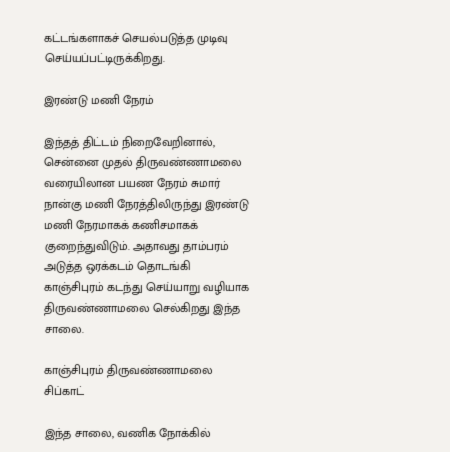கட்டங்களாகச் செயல்படுத்த முடிவு செய்யப்பட்டிருக்கிறது.

இரண்டு மணி நேரம்

இந்தத் திட்டம் நிறைவேறினால், சென்னை முதல் திருவண்ணாமலை வரையிலான பயண நேரம் சுமார் நான்கு மணி நேரத்திலிருந்து இரண்டு மணி நேரமாகக் கணிசமாகக் குறைந்துவிடும். அதாவது தாம்பரம் அடுத்த ஒரக்கடம் தொடங்கி காஞ்சிபுரம் கடந்து செய்யாறு வழியாக திருவண்ணாமலை செல்கிறது இந்த சாலை.

காஞ்சிபுரம் திருவண்ணாமலை சிப்காட்

இந்த சாலை, வணிக நோக்கில்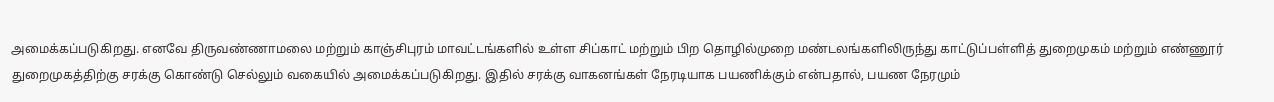அமைக்கப்படுகிறது. எனவே திருவண்ணாமலை மற்றும் காஞ்சிபுரம் மாவட்டங்களில் உள்ள சிப்காட் மற்றும் பிற தொழில்முறை மண்டலங்களிலிருந்து காட்டுப்பள்ளித் துறைமுகம் மற்றும் எண்ணூர் துறைமுகத்திற்கு சரக்கு கொண்டு செல்லும் வகையில் அமைக்கப்படுகிறது. இதில் சரக்கு வாகனங்கள் நேரடியாக பயணிக்கும் என்பதால், பயண நேரமும்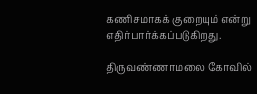கணிசமாகக் குறையும் என்று எதிர்பார்க்கப்படுகிறது.

திருவண்ணாமலை கோவில்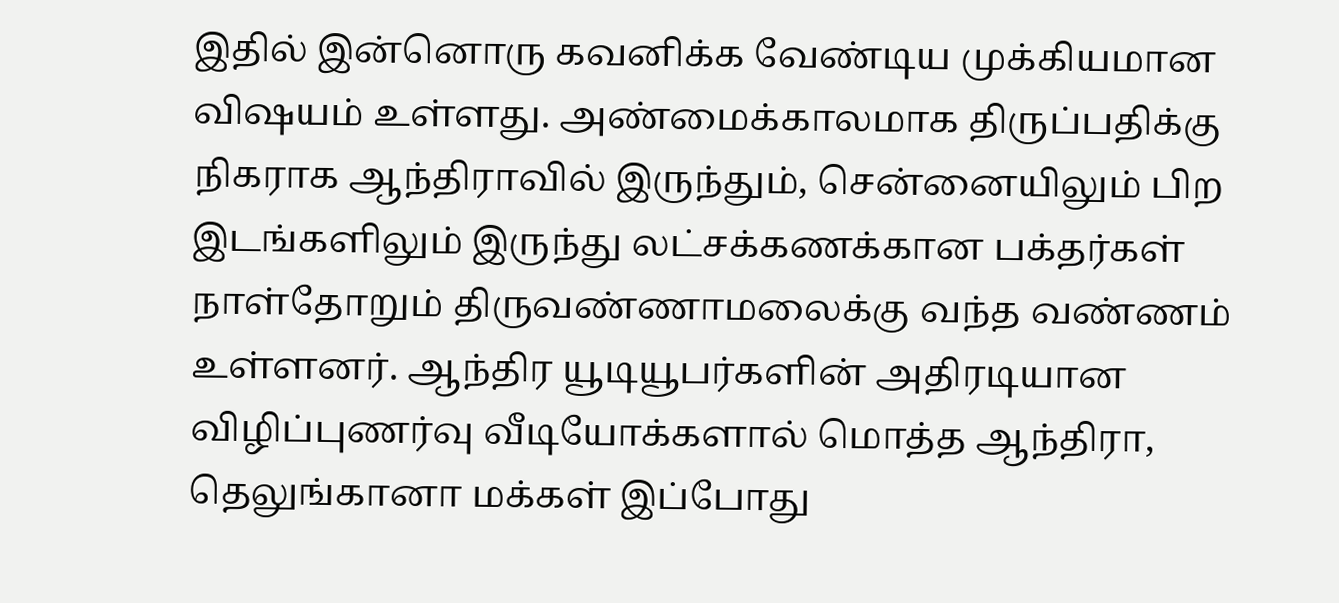இதில் இன்னொரு கவனிக்க வேண்டிய முக்கியமான விஷயம் உள்ளது. அண்மைக்காலமாக திருப்பதிக்கு நிகராக ஆந்திராவில் இருந்தும், சென்னையிலும் பிற இடங்களிலும் இருந்து லட்சக்கணக்கான பக்தர்கள் நாள்தோறும் திருவண்ணாமலைக்கு வந்த வண்ணம் உள்ளனர். ஆந்திர யூடியூபர்களின் அதிரடியான விழிப்புணர்வு வீடியோக்களால் மொத்த ஆந்திரா, தெலுங்கானா மக்கள் இப்போது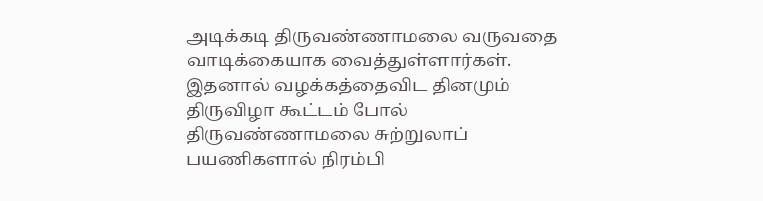அடிக்கடி திருவண்ணாமலை வருவதை வாடிக்கையாக வைத்துள்ளார்கள். இதனால் வழக்கத்தைவிட தினமும் திருவிழா கூட்டம் போல் திருவண்ணாமலை சுற்றுலாப் பயணிகளால் நிரம்பி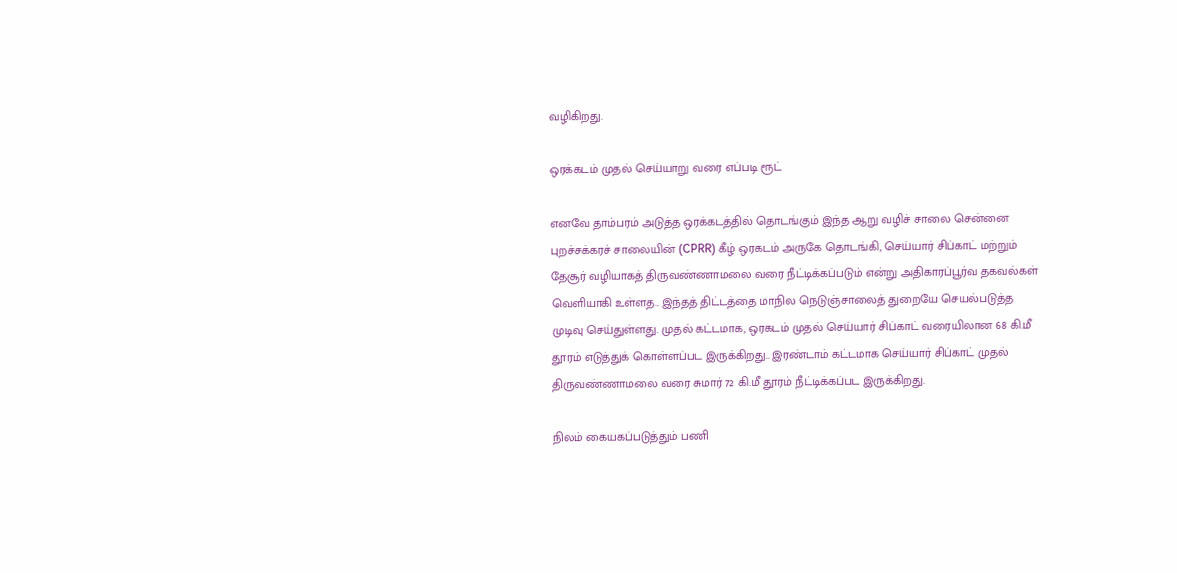வழிகிறது.

ஒரக்கடம் முதல் செய்யாறு வரை எப்படி ரூட்

எனவே தாம்பரம் அடுத்த ஒரக்கடத்தில் தொடங்கும் இந்த ஆறு வழிச் சாலை சென்னை புறச்சக்கரச் சாலையின் (CPRR) கீழ் ஒரகடம் அருகே தொடங்கி, செய்யார் சிப்காட் மற்றும் தேசூர் வழியாகத் திருவண்ணாமலை வரை நீட்டிக்கப்படும் என்று அதிகாரப்பூர்வ தகவல்கள் வெளியாகி உள்ளத.. இந்தத் திட்டத்தை மாநில நெடுஞ்சாலைத் துறையே செயல்படுத்த முடிவு செய்துள்ளது. முதல் கட்டமாக, ஒரகடம் முதல் செய்யார் சிப்காட் வரையிலான 68 கி.மீ தூரம் எடுத்துக் கொள்ளப்பட இருக்கிறது.. இரண்டாம் கட்டமாக செய்யார் சிப்காட் முதல் திருவண்ணாமலை வரை சுமார் 72 கி.மீ தூரம் நீட்டிக்கப்பட இருக்கிறது.

நிலம் கையகப்படுத்தும் பணி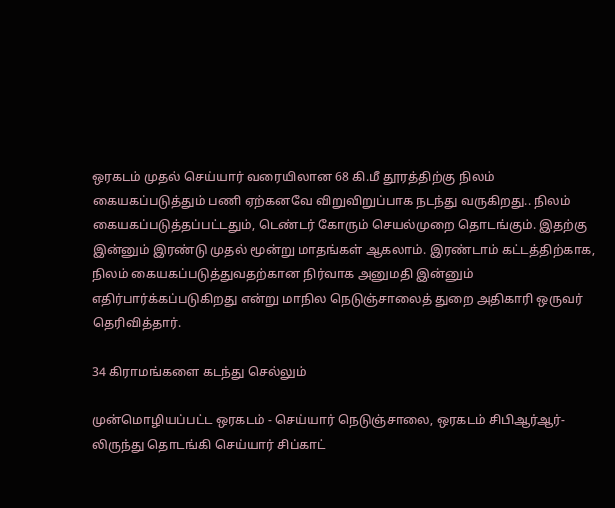ஒரகடம் முதல் செய்யார் வரையிலான 68 கி.மீ தூரத்திற்கு நிலம் கையகப்படுத்தும் பணி ஏற்கனவே விறுவிறுப்பாக நடந்து வருகிறது.. நிலம் கையகப்படுத்தப்பட்டதும், டெண்டர் கோரும் செயல்முறை தொடங்கும். இதற்கு இன்னும் இரண்டு முதல் மூன்று மாதங்கள் ஆகலாம். இரண்டாம் கட்டத்திற்காக, நிலம் கையகப்படுத்துவதற்கான நிர்வாக அனுமதி இன்னும் எதிர்பார்க்கப்படுகிறது என்று மாநில நெடுஞ்சாலைத் துறை அதிகாரி ஒருவர் தெரிவித்தார்.

34 கிராமங்களை கடந்து செல்லும்

முன்மொழியப்பட்ட ஒரகடம் - செய்யார் நெடுஞ்சாலை, ஒரகடம் சிபிஆர்ஆர்-லிருந்து தொடங்கி செய்யார் சிப்காட்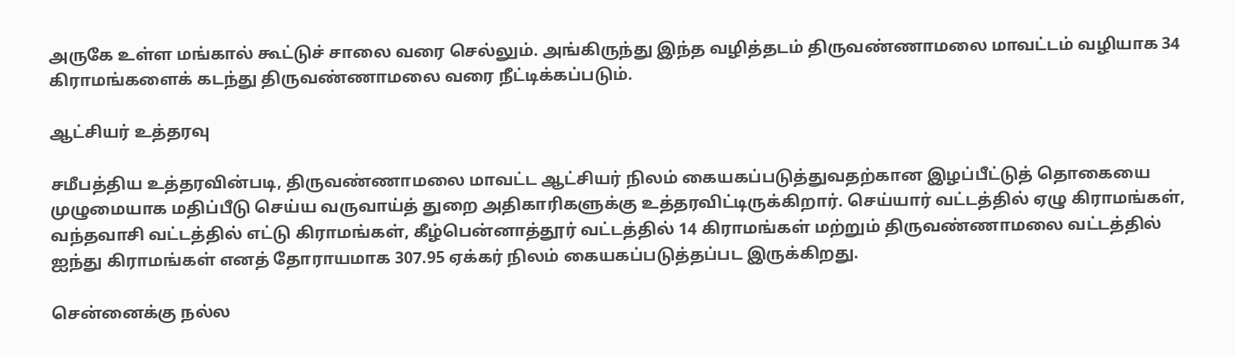அருகே உள்ள மங்கால் கூட்டுச் சாலை வரை செல்லும். அங்கிருந்து இந்த வழித்தடம் திருவண்ணாமலை மாவட்டம் வழியாக 34 கிராமங்களைக் கடந்து திருவண்ணாமலை வரை நீட்டிக்கப்படும்.

ஆட்சியர் உத்தரவு

சமீபத்திய உத்தரவின்படி, திருவண்ணாமலை மாவட்ட ஆட்சியர் நிலம் கையகப்படுத்துவதற்கான இழப்பீட்டுத் தொகையை முழுமையாக மதிப்பீடு செய்ய வருவாய்த் துறை அதிகாரிகளுக்கு உத்தரவிட்டிருக்கிறார். செய்யார் வட்டத்தில் ஏழு கிராமங்கள், வந்தவாசி வட்டத்தில் எட்டு கிராமங்கள், கீழ்பென்னாத்தூர் வட்டத்தில் 14 கிராமங்கள் மற்றும் திருவண்ணாமலை வட்டத்தில் ஐந்து கிராமங்கள் எனத் தோராயமாக 307.95 ஏக்கர் நிலம் கையகப்படுத்தப்பட இருக்கிறது.

சென்னைக்கு நல்ல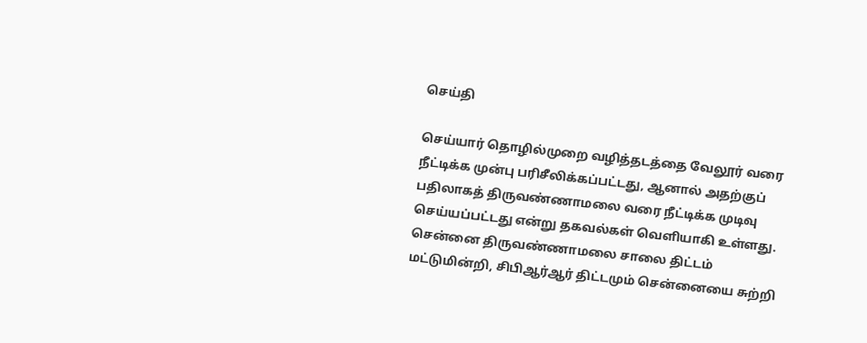செய்தி

செய்யார் தொழில்முறை வழித்தடத்தை வேலூர் வரை நீட்டிக்க முன்பு பரிசீலிக்கப்பட்டது, ஆனால் அதற்குப் பதிலாகத் திருவண்ணாமலை வரை நீட்டிக்க முடிவு செய்யப்பட்டது என்று தகவல்கள் வெளியாகி உள்ளது. சென்னை திருவண்ணாமலை சாலை திட்டம் மட்டுமின்றி, சிபிஆர்ஆர் திட்டமும் சென்னையை சுற்றி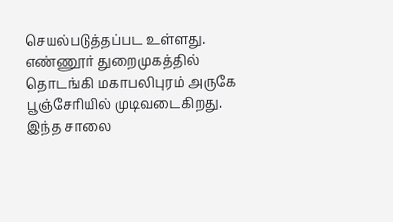செயல்படுத்தப்பட உள்ளது. எண்ணூர் துறைமுகத்தில் தொடங்கி மகாபலிபுரம் அருகே பூஞ்சேரியில் முடிவடைகிறது. இந்த சாலை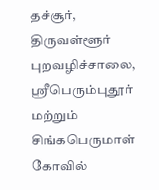தச்சூர், திருவள்ளூர் புறவழிச்சாலை, ஸ்ரீபெரும்புதூர் மற்றும் சிங்கபெருமாள் கோவில்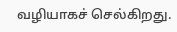வழியாகச் செல்கிறது.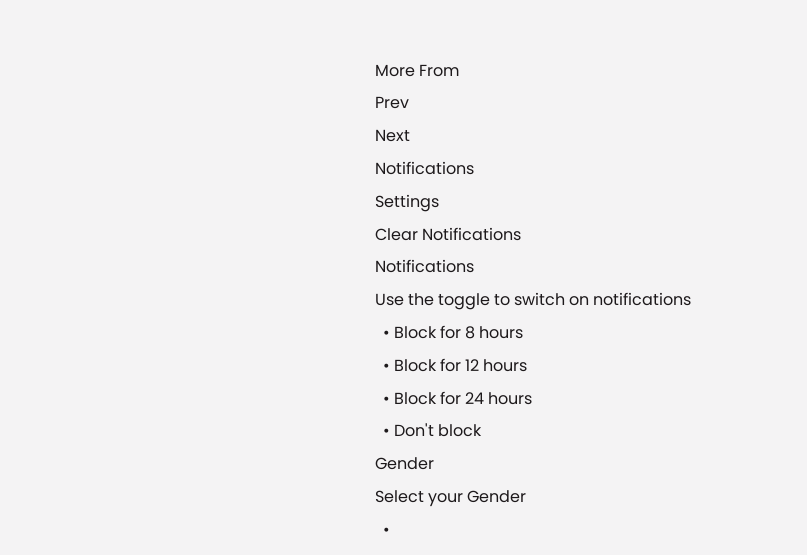More From
Prev
Next
Notifications
Settings
Clear Notifications
Notifications
Use the toggle to switch on notifications
  • Block for 8 hours
  • Block for 12 hours
  • Block for 24 hours
  • Don't block
Gender
Select your Gender
  •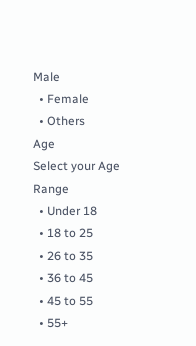Male
  • Female
  • Others
Age
Select your Age Range
  • Under 18
  • 18 to 25
  • 26 to 35
  • 36 to 45
  • 45 to 55
  • 55+